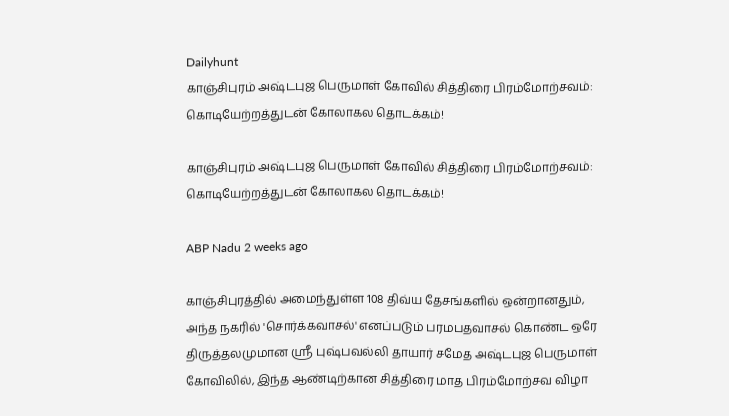Dailyhunt
காஞ்சிபுரம் அஷ்டபுஜ பெருமாள் கோவில் சித்திரை பிரம்மோற்சவம்: கொடியேற்றத்துடன் கோலாகல தொடக்கம்!

காஞ்சிபுரம் அஷ்டபுஜ பெருமாள் கோவில் சித்திரை பிரம்மோற்சவம்: கொடியேற்றத்துடன் கோலாகல தொடக்கம்!

ABP Nadu 2 weeks ago

காஞ்சிபுரத்தில் அமைந்துள்ள 108 திவ்ய தேசங்களில் ஒன்றானதும், அந்த நகரில் 'சொர்க்கவாசல்' எனப்படும் பரமபதவாசல் கொண்ட ஒரே திருத்தலமுமான ஸ்ரீ புஷ்பவல்லி தாயார் சமேத அஷ்டபுஜ பெருமாள் கோவிலில், இந்த ஆண்டிற்கான சித்திரை மாத பிரம்மோற்சவ விழா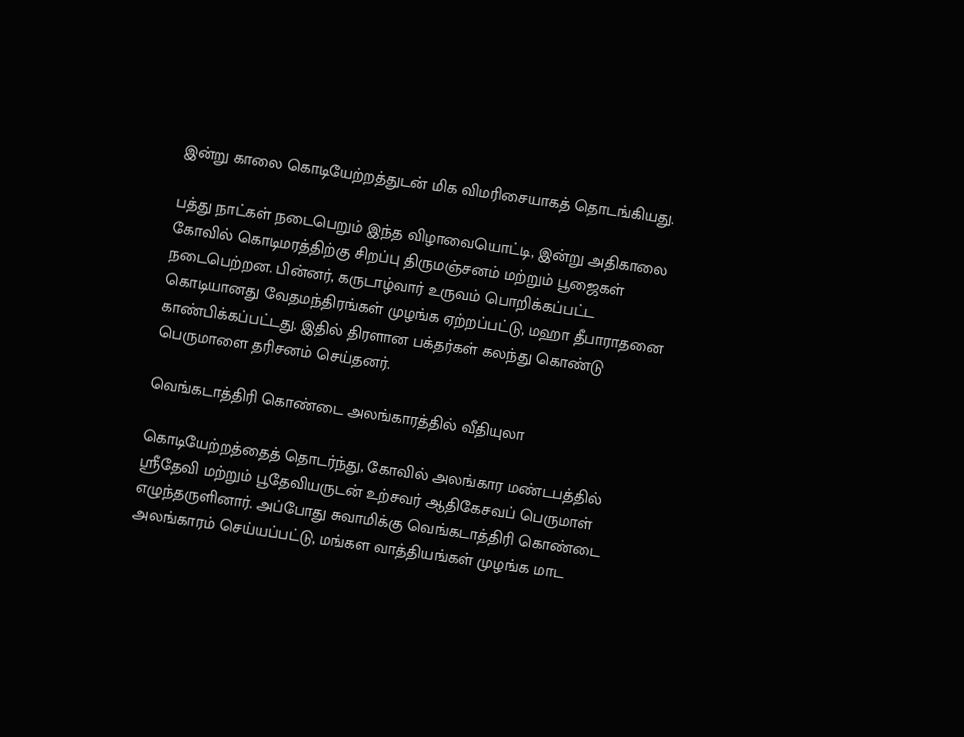இன்று காலை கொடியேற்றத்துடன் மிக விமரிசையாகத் தொடங்கியது.

பத்து நாட்கள் நடைபெறும் இந்த விழாவையொட்டி, இன்று அதிகாலை கோவில் கொடிமரத்திற்கு சிறப்பு திருமஞ்சனம் மற்றும் பூஜைகள் நடைபெற்றன. பின்னர், கருடாழ்வார் உருவம் பொறிக்கப்பட்ட கொடியானது வேதமந்திரங்கள் முழங்க ஏற்றப்பட்டு, மஹா தீபாராதனை காண்பிக்கப்பட்டது. இதில் திரளான பக்தர்கள் கலந்து கொண்டு பெருமாளை தரிசனம் செய்தனர்.

வெங்கடாத்திரி கொண்டை அலங்காரத்தில் வீதியுலா

கொடியேற்றத்தைத் தொடர்ந்து, கோவில் அலங்கார மண்டபத்தில் ஸ்ரீதேவி மற்றும் பூதேவியருடன் உற்சவர் ஆதிகேசவப் பெருமாள் எழுந்தருளினார். அப்போது சுவாமிக்கு வெங்கடாத்திரி கொண்டை அலங்காரம் செய்யப்பட்டு, மங்கள வாத்தியங்கள் முழங்க மாட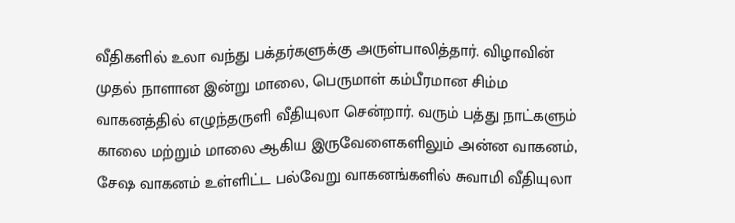வீதிகளில் உலா வந்து பக்தர்களுக்கு அருள்பாலித்தார். விழாவின் முதல் நாளான இன்று மாலை, பெருமாள் கம்பீரமான சிம்ம வாகனத்தில் எழுந்தருளி வீதியுலா சென்றார். வரும் பத்து நாட்களும் காலை மற்றும் மாலை ஆகிய இருவேளைகளிலும் அன்ன வாகனம், சேஷ வாகனம் உள்ளிட்ட பல்வேறு வாகனங்களில் சுவாமி வீதியுலா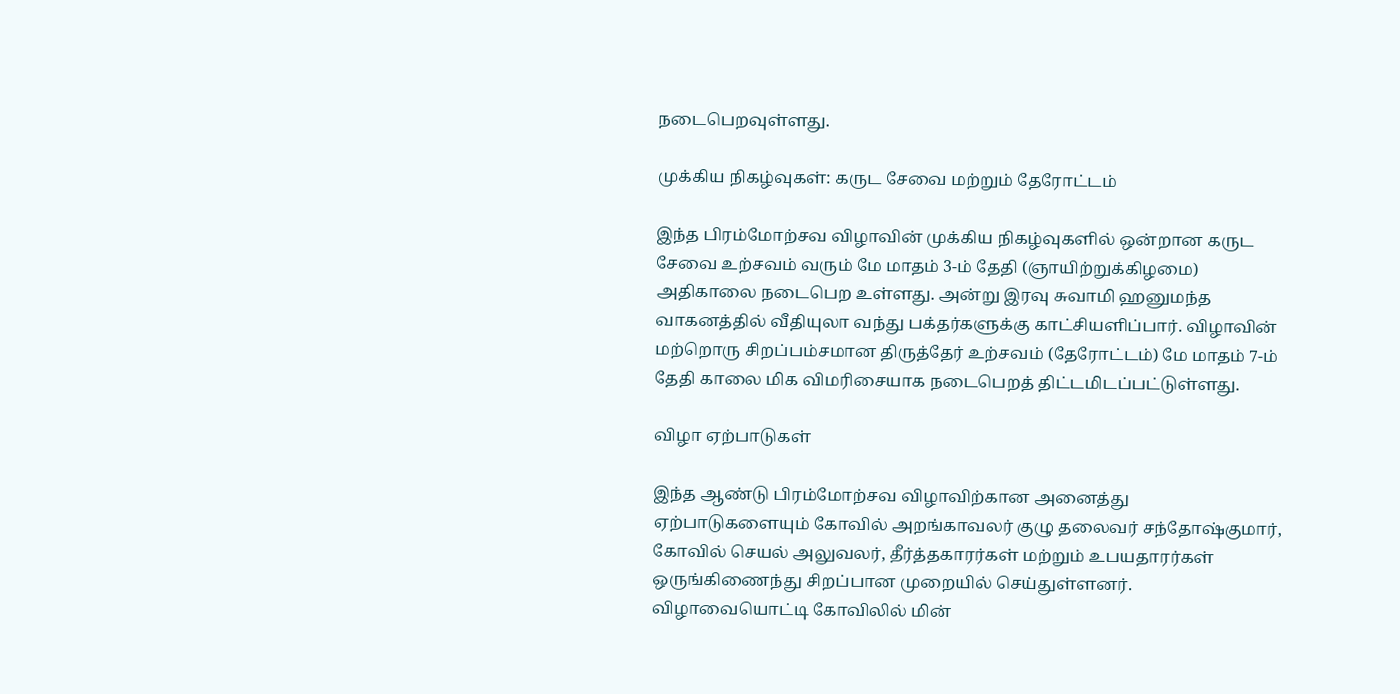நடைபெறவுள்ளது.

முக்கிய நிகழ்வுகள்: கருட சேவை மற்றும் தேரோட்டம்

இந்த பிரம்மோற்சவ விழாவின் முக்கிய நிகழ்வுகளில் ஒன்றான கருட சேவை உற்சவம் வரும் மே மாதம் 3-ம் தேதி (ஞாயிற்றுக்கிழமை) அதிகாலை நடைபெற உள்ளது. அன்று இரவு சுவாமி ஹனுமந்த வாகனத்தில் வீதியுலா வந்து பக்தர்களுக்கு காட்சியளிப்பார். விழாவின் மற்றொரு சிறப்பம்சமான திருத்தேர் உற்சவம் (தேரோட்டம்) மே மாதம் 7-ம் தேதி காலை மிக விமரிசையாக நடைபெறத் திட்டமிடப்பட்டுள்ளது.

விழா ஏற்பாடுகள்

இந்த ஆண்டு பிரம்மோற்சவ விழாவிற்கான அனைத்து ஏற்பாடுகளையும் கோவில் அறங்காவலர் குழு தலைவர் சந்தோஷ்குமார், கோவில் செயல் அலுவலர், தீர்த்தகாரர்கள் மற்றும் உபயதாரர்கள் ஒருங்கிணைந்து சிறப்பான முறையில் செய்துள்ளனர். விழாவையொட்டி கோவிலில் மின்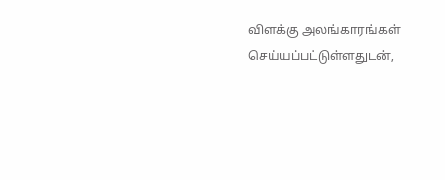விளக்கு அலங்காரங்கள் செய்யப்பட்டுள்ளதுடன்,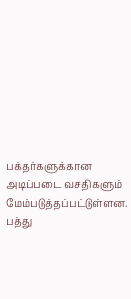பக்தர்களுக்கான அடிப்படை வசதிகளும் மேம்படுத்தப்பட்டுள்ளன. பத்து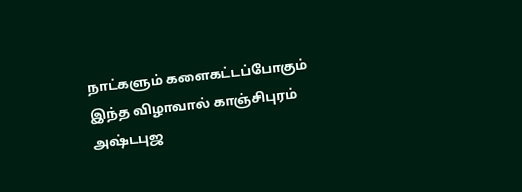நாட்களும் களைகட்டப்போகும் இந்த விழாவால் காஞ்சிபுரம் அஷ்டபுஜ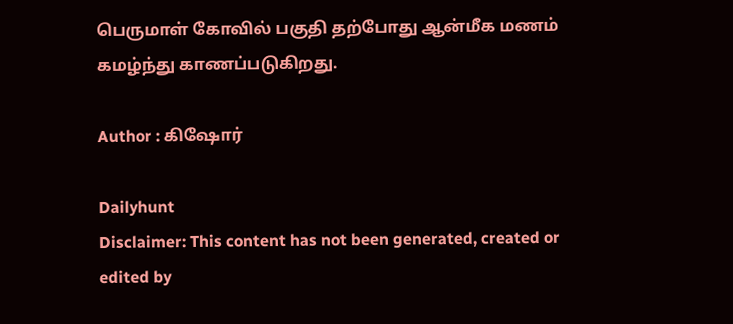பெருமாள் கோவில் பகுதி தற்போது ஆன்மீக மணம் கமழ்ந்து காணப்படுகிறது.

Author : கிஷோர்

Dailyhunt
Disclaimer: This content has not been generated, created or edited by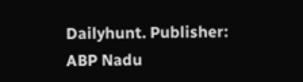Dailyhunt. Publisher: ABP Nadu